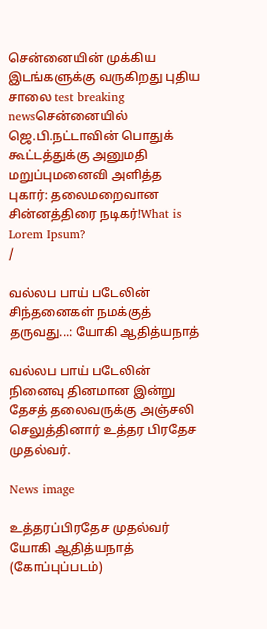சென்னையின் முக்கிய இடங்களுக்கு வருகிறது புதிய சாலை test breaking newsசென்னையில் ஜெ.பி.நட்டாவின் பொதுக் கூட்டத்துக்கு அனுமதி மறுப்புமனைவி அளித்த புகார்: தலைமறைவான சின்னத்திரை நடிகர்!What is Lorem Ipsum?
/

வல்லப பாய் படேலின் சிந்தனைகள் நமக்குத் தருவது...: யோகி ஆதித்யநாத்

வல்லப பாய் படேலின் நினைவு தினமான இன்று தேசத் தலைவருக்கு அஞ்சலி செலுத்தினார் உத்தர பிரதேச முதல்வர்.

News image

உத்தரப்பிரதேச முதல்வர் யோகி ஆதித்யநாத் (கோப்புப்படம்)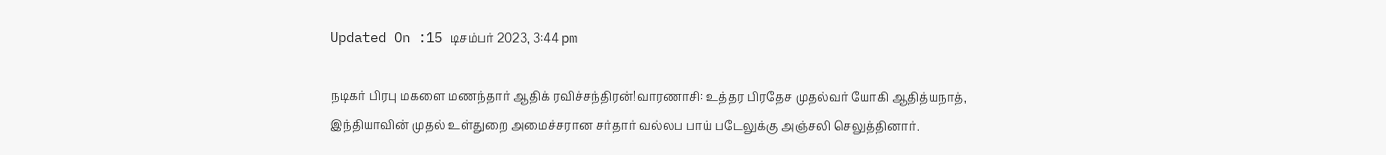Updated On :15 டிசம்பர் 2023, 3:44 pm

நடிகர் பிரபு மகளை மணந்தார் ஆதிக் ரவிச்சந்திரன்!வாரணாசி: உத்தர பிரதேச முதல்வர் யோகி ஆதித்யநாத், இந்தியாவின் முதல் உள்துறை அமைச்சரான சர்தார் வல்லப பாய் படேலுக்கு அஞ்சலி செலுத்தினார்.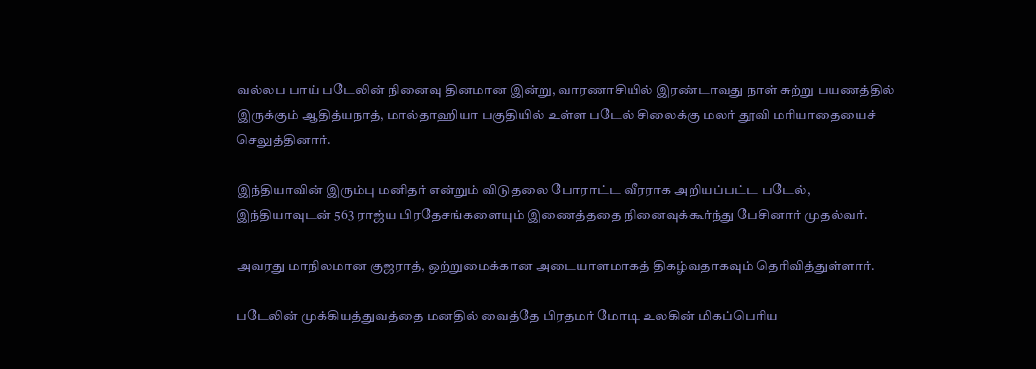வல்லப பாய் படேலின் நினைவு தினமான இன்று, வாரணாசியில் இரண்டாவது நாள் சுற்று பயணத்தில் இருக்கும் ஆதித்யநாத், மால்தாஹியா பகுதியில் உள்ள படேல் சிலைக்கு மலர் தூவி மரியாதையைச் செலுத்தினார்.

இந்தியாவின் இரும்பு மனிதர் என்றும் விடுதலை போராட்ட வீரராக அறியப்பட்ட படேல், இந்தியாவுடன் 563 ராஜ்ய பிரதேசங்களையும் இணைத்ததை நினைவுக்கூர்ந்து பேசினார் முதல்வர்.

அவரது மாநிலமான குஜராத், ஒற்றுமைக்கான அடையாளமாகத் திகழ்வதாகவும் தெரிவித்துள்ளார்.

படேலின் முக்கியத்துவத்தை மனதில் வைத்தே பிரதமர் மோடி உலகின் மிகப்பெரிய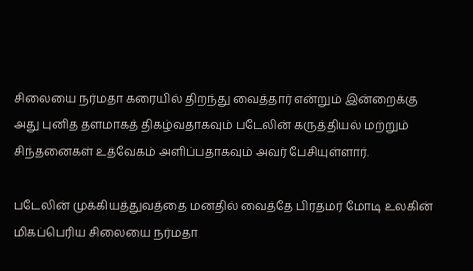சிலையை நர்மதா கரையில் திறந்து வைத்தார் என்றும் இன்றைக்கு அது புனித தளமாகத் திகழ்வதாகவும் படேலின் கருத்தியல் மற்றும் சிந்தனைகள் உத்வேகம் அளிப்பதாகவும் அவர் பேசியுள்ளார்.

படேலின் முக்கியத்துவத்தை மனதில் வைத்தே பிரதமர் மோடி உலகின் மிகப்பெரிய சிலையை நர்மதா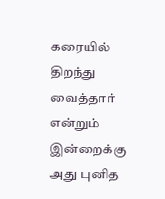கரையில் திறந்து வைத்தார் என்றும் இன்றைக்கு அது புனித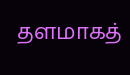தளமாகத்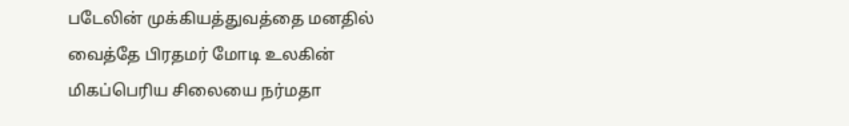படேலின் முக்கியத்துவத்தை மனதில் வைத்தே பிரதமர் மோடி உலகின் மிகப்பெரிய சிலையை நர்மதா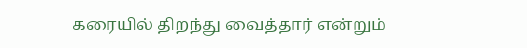கரையில் திறந்து வைத்தார் என்றும்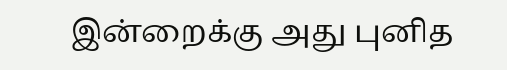இன்றைக்கு அது புனித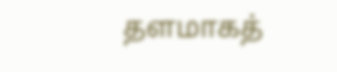தளமாகத்